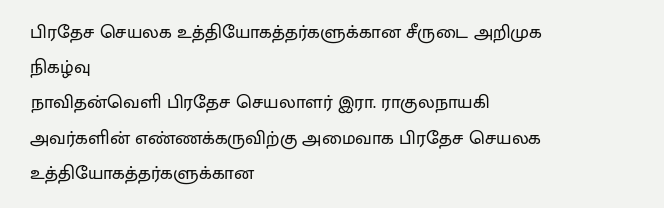பிரதேச செயலக உத்தியோகத்தர்களுக்கான சீருடை அறிமுக நிகழ்வு
நாவிதன்வெளி பிரதேச செயலாளர் இரா. ராகுலநாயகி அவர்களின் எண்ணக்கருவிற்கு அமைவாக பிரதேச செயலக உத்தியோகத்தர்களுக்கான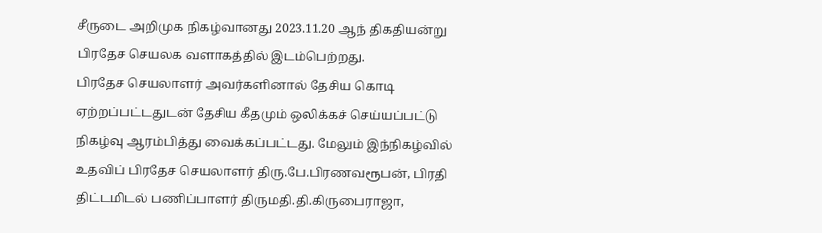சீருடை அறிமுக நிகழ்வானது 2023.11.20 ஆந் திகதியன்று பிரதேச செயலக வளாகத்தில் இடம்பெற்றது.
பிரதேச செயலாளர் அவர்களினால் தேசிய கொடி ஏற்றப்பட்டதுடன் தேசிய கீதமும் ஒலிக்கச் செய்யப்பட்டு நிகழ்வு ஆரம்பித்து வைக்கப்பட்டது. மேலும் இந்நிகழ்வில் உதவிப் பிரதேச செயலாளர் திரு.பே.பிரணவரூபன், பிரதி திட்டமிடல் பணிப்பாளர் திருமதி.தி.கிருபைராஜா,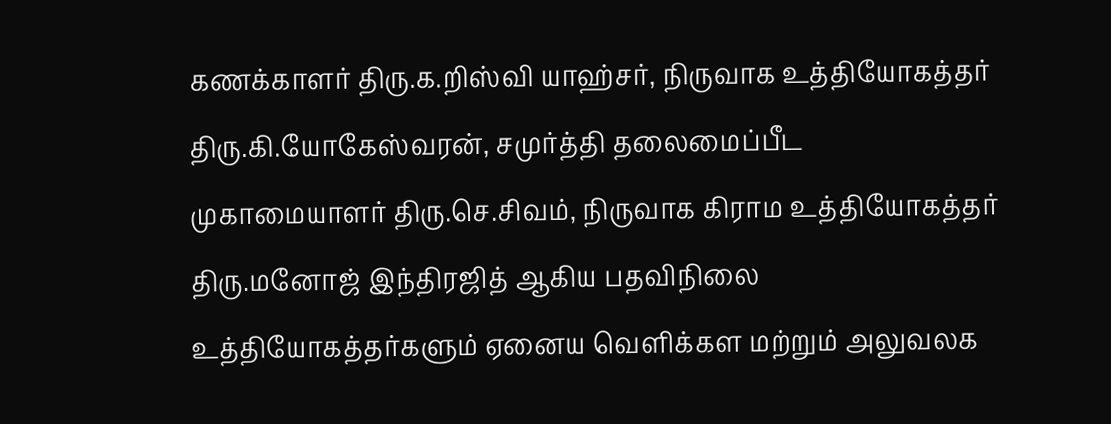கணக்காளர் திரு.க.றிஸ்வி யாஹ்சர், நிருவாக உத்தியோகத்தர் திரு.கி.யோகேஸ்வரன், சமுர்த்தி தலைமைப்பீட முகாமையாளர் திரு.செ.சிவம், நிருவாக கிராம உத்தியோகத்தர் திரு.மனோஜ் இந்திரஜித் ஆகிய பதவிநிலை உத்தியோகத்தர்களும் ஏனைய வெளிக்கள மற்றும் அலுவலக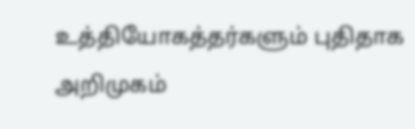உத்தியோகத்தர்களும் புதிதாக அறிமுகம்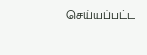செய்யப்பட்ட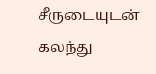சீருடையுடன் கலந்து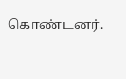கொண்டனர்.